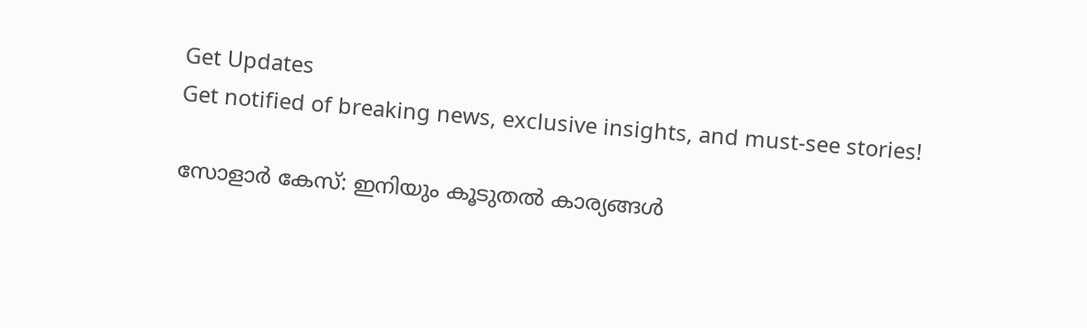Get Updates
Get notified of breaking news, exclusive insights, and must-see stories!

സോളാർ കേസ്: ഇനിയും കൂടുതൽ കാര്യങ്ങൾ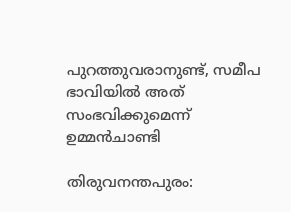പുറത്തുവരാനുണ്ട്, സമീപ ഭാവിയിൽ അത് സംഭവിക്കുമെന്ന് ഉമ്മൻചാണ്ടി

തിരുവനന്തപുരം: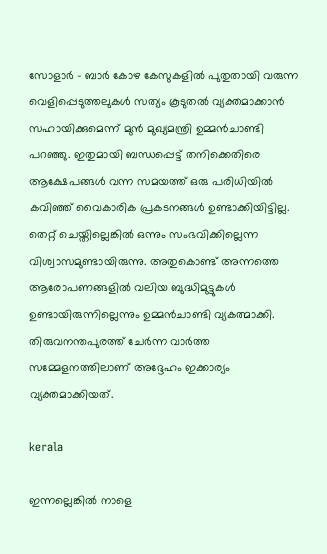സോളാര്‍ - ബാര്‍ കോഴ കേസുകളില്‍ പുതുതായി വരുന്ന വെളിപ്പെടുത്തലുകള്‍ സത്യം കൂടുതല്‍ വ്യക്തമാക്കാന്‍ സഹായിക്കുമെന്ന് മുന്‍ മുഖ്യമന്ത്രി ഉമ്മന്‍ചാണ്ടി പറഞ്ഞു. ഇതുമായി ബന്ധപ്പെട്ട് തനിക്കെതിരെ ആക്ഷേപങ്ങള്‍ വന്ന സമയത്ത് ഒരു പരിധിയില്‍ കവിഞ്ഞ് വൈകാരിക പ്രകടനങ്ങള്‍ ഉണ്ടാക്കിയിട്ടില്ല. തെറ്റ് ചെയ്തില്ലെങ്കില്‍ ഒന്നും സംഭവിക്കില്ലെന്ന വിശ്വാസമുണ്ടായിരുന്നു. അതുകൊണ്ട് അന്നത്തെ ആരോപണങ്ങളില്‍ വലിയ ബുദ്ധിമുട്ടുകള്‍ ഉണ്ടായിരുന്നില്ലെന്നും ഉമ്മന്‍ചാണ്ടി വ്യകത്മാക്കി. തിരുവനന്തപുരത്ത് ചേര്‍ന്ന വാര്‍ത്ത സമ്മേളനത്തിലാണ് അദ്ദേഹം ഇക്കാര്യം വ്യക്തമാക്കിയത്.

kerala

ഇന്നല്ലെങ്കില്‍ നാളെ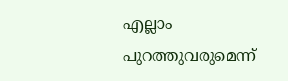എല്ലാം പുറത്തുവരുമെന്ന്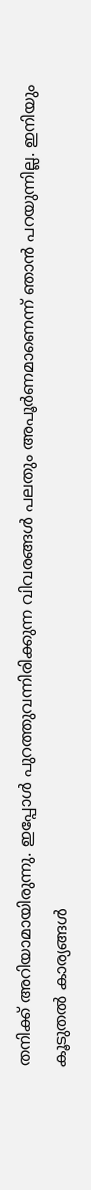തനിക്ക് അറിയാമായിരുന്നു. ഇപ്പോള്‍ പുറത്തുവന്നിരിക്കുന്ന വിവരങ്ങള്‍ പലതും അപൂര്‍ണമാണെന്ന് ഞാന്‍ പറയുന്നില്ല. ഇനിയും കൂടുതല്‍ കാര്യങ്ങള്‍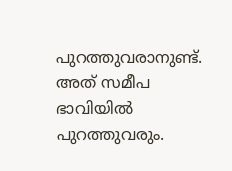പുറത്തുവരാനുണ്ട്. അത് സമീപ ഭാവിയില്‍ പുറത്തുവരും.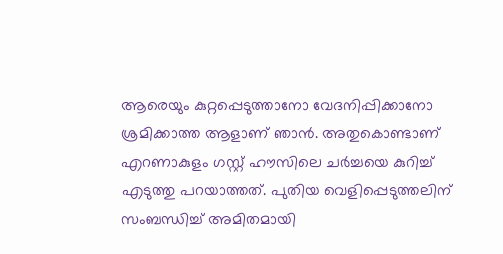ആരെയും കുറ്റപ്പെടുത്താനോ വേദനിപ്പിക്കാനോ ശ്രമിക്കാത്ത ആളാണ് ഞാന്‍. അതുകൊണ്ടാണ് എറണാകുളം ഗസ്റ്റ് ഹൗസിലെ ചര്‍ച്ചയെ കുറിച്ച് എടുത്തു പറയാത്തത്. പുതിയ വെളിപ്പെടുത്തലിന് സംബന്ധിച്ച് അമിതമായി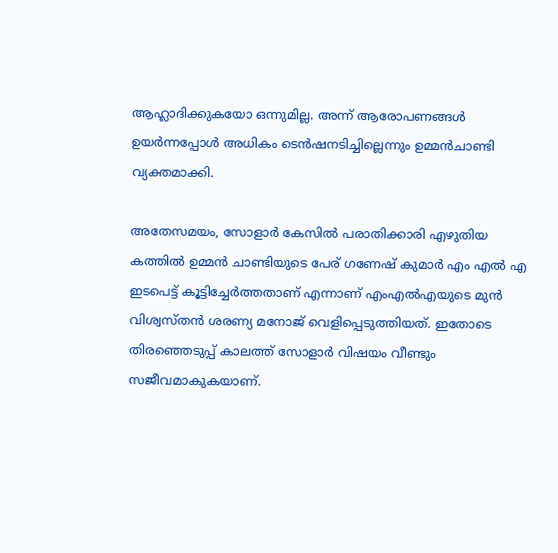ആഹ്ലാദിക്കുകയോ ഒന്നുമില്ല. അന്ന് ആരോപണങ്ങള്‍ ഉയര്‍ന്നപ്പോള്‍ അധികം ടെന്‍ഷനടിച്ചില്ലെന്നും ഉമ്മന്‍ചാണ്ടി വ്യക്തമാക്കി.

അതേസമയം, സോളാര്‍ കേസില്‍ പരാതിക്കാരി എഴുതിയ കത്തില്‍ ഉമ്മന്‍ ചാണ്ടിയുടെ പേര് ഗണേഷ് കുമാര്‍ എം എൽ എ ഇടപെട്ട് കൂട്ടിച്ചേര്‍ത്തതാണ് എന്നാണ് എംഎല്‍എയുടെ മുന്‍ വിശ്വസ്തന്‍ ശരണ്യ മനോജ് വെളിപ്പെടുത്തിയത്. ഇതോടെ തിരഞ്ഞെടുപ്പ് കാലത്ത് സോളാര്‍ വിഷയം വീണ്ടും സജീവമാകുകയാണ്.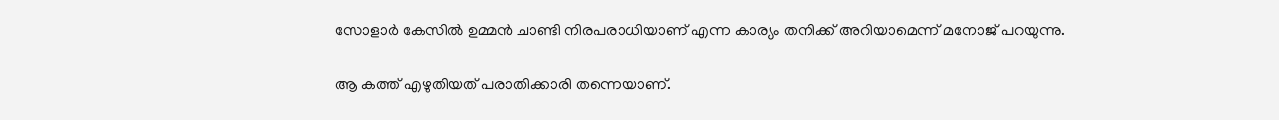സോളാര്‍ കേസില്‍ ഉമ്മന്‍ ചാണ്ടി നിരപരാധിയാണ് എന്ന കാര്യം തനിക്ക് അറിയാമെന്ന് മനോജ് പറയുന്നു.

ആ കത്ത് എഴുതിയത് പരാതിക്കാരി തന്നെയാണ്.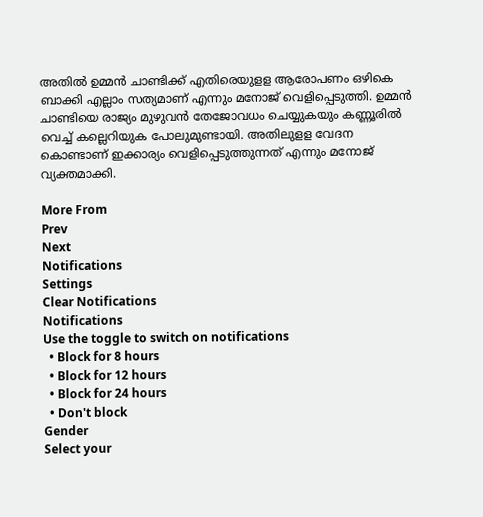അതില്‍ ഉമ്മന്‍ ചാണ്ടിക്ക് എതിരെയുളള ആരോപണം ഒഴികെ ബാക്കി എല്ലാം സത്യമാണ് എന്നും മനോജ് വെളിപ്പെടുത്തി. ഉമ്മന്‍ ചാണ്ടിയെ രാജ്യം മുഴുവന്‍ തേജോവധം ചെയ്യുകയും കണ്ണൂരില്‍ വെച്ച് കല്ലെറിയുക പോലുമുണ്ടായി. അതിലുളള വേദന കൊണ്ടാണ് ഇക്കാര്യം വെളിപ്പെടുത്തുന്നത് എന്നും മനോജ് വ്യക്തമാക്കി.

More From
Prev
Next
Notifications
Settings
Clear Notifications
Notifications
Use the toggle to switch on notifications
  • Block for 8 hours
  • Block for 12 hours
  • Block for 24 hours
  • Don't block
Gender
Select your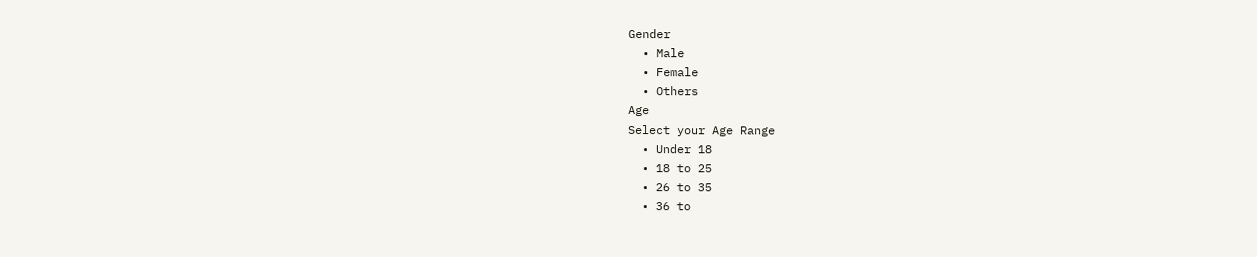Gender
  • Male
  • Female
  • Others
Age
Select your Age Range
  • Under 18
  • 18 to 25
  • 26 to 35
  • 36 to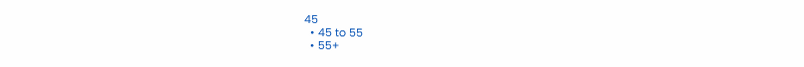45
  • 45 to 55
  • 55+